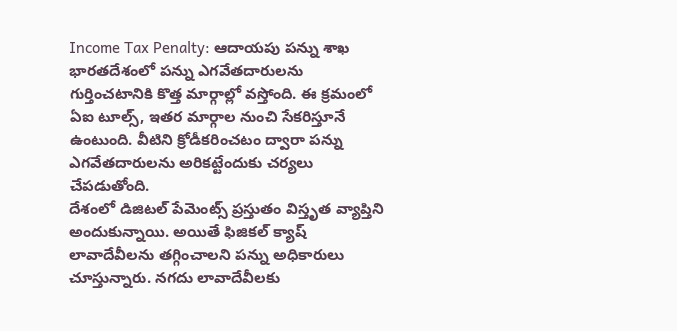Income Tax Penalty: ఆదాయపు పన్ను శాఖ భారతదేశంలో పన్ను ఎగవేతదారులను గుర్తించటానికి కొత్త మార్గాల్లో వస్తోంది. ఈ క్రమంలో ఏఐ టూల్స్, ఇతర మార్గాల నుంచి సేకరిస్తూనే ఉంటుంది. వీటిని క్రోడీకరించటం ద్వారా పన్ను ఎగవేతదారులను అరికట్టేందుకు చర్యలు చేపడుతోంది.
దేశంలో డిజిటల్ పేమెంట్స్ ప్రస్తుతం విస్తృత వ్యాప్తిని అందుకున్నాయి. అయితే ఫిజికల్ క్యాష్ లావాదేవీలను తగ్గించాలని పన్ను అధికారులు చూస్తున్నారు. నగదు లావాదేవీలకు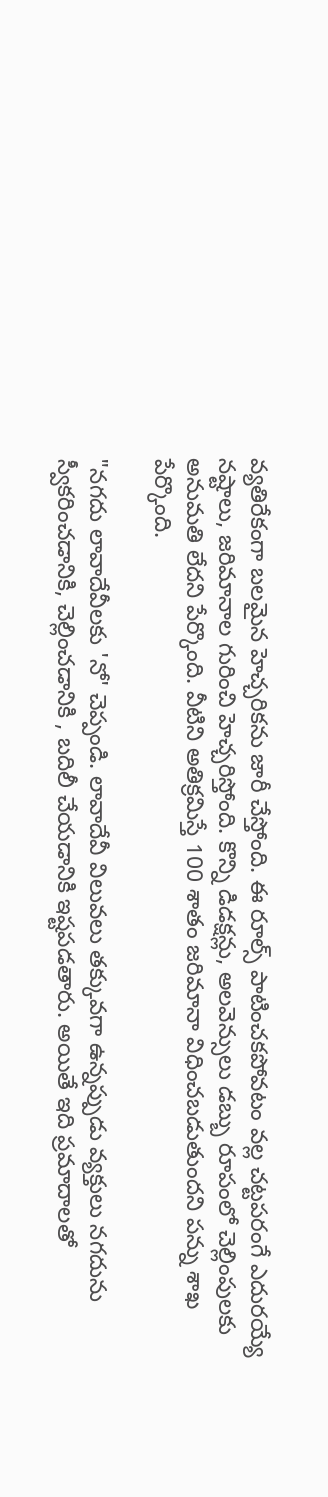వ్యతిరేకంగా బలమైన హెచ్చరికను జారీ చేస్తోంది. ఈ రూల్స్ పాటించకపోవటం వల్ల చట్టపరంగే ఎదురయ్యే నష్టాలు, జరిమానాల గురించి హెచ్చరిస్తోంది. కొన్ని డిడక్షన్లు, అలవెన్సులు డబ్బు రూపంలో చెల్లింపులకు అనుమతి లేదని పేర్కొంది. వీటిని అతిక్రమిస్తే 100 శాతం జరిమానా విధించబడుతుందని పన్ను శాఖ పేర్కొంది.

"నగదు లావాదేవీలకు 'నో' చెప్పండి. లావాదేవీ విలువలు తక్కువగా ఉన్నప్పుడు వ్యక్తులు నగదును స్వీకరించడానికి, చెల్లించడానికి , బదిలీ చేయడానికి ఇష్టపడతారు. అయితే ఇది ప్రమాదాలతో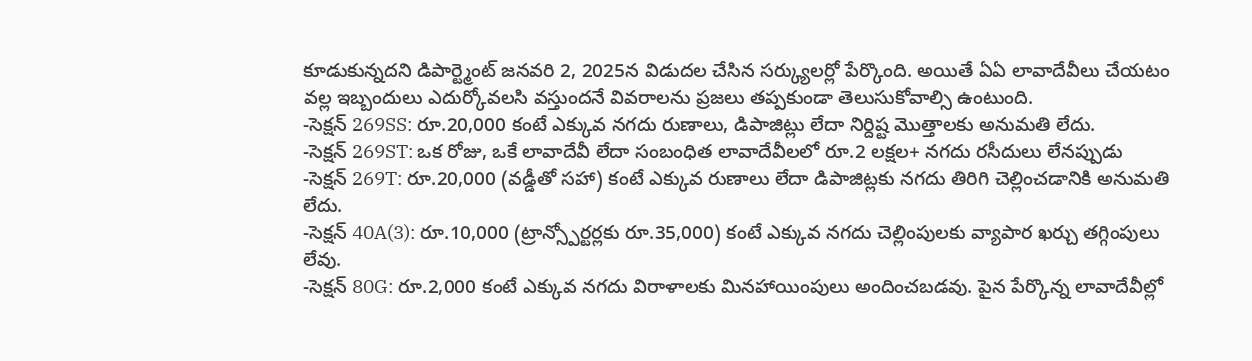కూడుకున్నదని డిపార్ట్మెంట్ జనవరి 2, 2025న విడుదల చేసిన సర్క్యులర్లో పేర్కొంది. అయితే ఏఏ లావాదేవీలు చేయటం వల్ల ఇబ్బందులు ఎదుర్కోవలసి వస్తుందనే వివరాలను ప్రజలు తప్పకుండా తెలుసుకోవాల్సి ఉంటుంది.
-సెక్షన్ 269SS: రూ.20,000 కంటే ఎక్కువ నగదు రుణాలు, డిపాజిట్లు లేదా నిర్దిష్ట మొత్తాలకు అనుమతి లేదు.
-సెక్షన్ 269ST: ఒక రోజు, ఒకే లావాదేవీ లేదా సంబంధిత లావాదేవీలలో రూ.2 లక్షల+ నగదు రసీదులు లేనప్పుడు
-సెక్షన్ 269T: రూ.20,000 (వడ్డీతో సహా) కంటే ఎక్కువ రుణాలు లేదా డిపాజిట్లకు నగదు తిరిగి చెల్లించడానికి అనుమతి లేదు.
-సెక్షన్ 40A(3): రూ.10,000 (ట్రాన్స్పోర్టర్లకు రూ.35,000) కంటే ఎక్కువ నగదు చెల్లింపులకు వ్యాపార ఖర్చు తగ్గింపులు లేవు.
-సెక్షన్ 80G: రూ.2,000 కంటే ఎక్కువ నగదు విరాళాలకు మినహాయింపులు అందించబడవు. పైన పేర్కొన్న లావాదేవీల్లో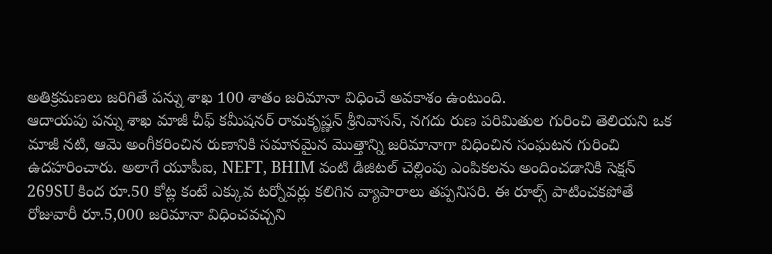అతిక్రమణలు జరిగితే పన్ను శాఖ 100 శాతం జరిమానా విధించే అవకాశం ఉంటుంది.
ఆదాయపు పన్ను శాఖ మాజీ చీఫ్ కమీషనర్ రామకృష్ణన్ శ్రీనివాసన్, నగదు రుణ పరిమితుల గురించి తెలియని ఒక మాజీ నటి, ఆమె అంగీకరించిన రుణానికి సమానమైన మొత్తాన్ని జరిమానాగా విధించిన సంఘటన గురించి ఉదహరించారు. అలాగే యూపీఐ, NEFT, BHIM వంటి డిజిటల్ చెల్లింపు ఎంపికలను అందించడానికి సెక్షన్ 269SU కింద రూ.50 కోట్ల కంటే ఎక్కువ టర్నోవర్లు కలిగిన వ్యాపారాలు తప్పనిసరి. ఈ రూల్స్ పాటించకపోతే రోజువారీ రూ.5,000 జరిమానా విధించవచ్చని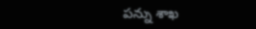పన్ను శాఖ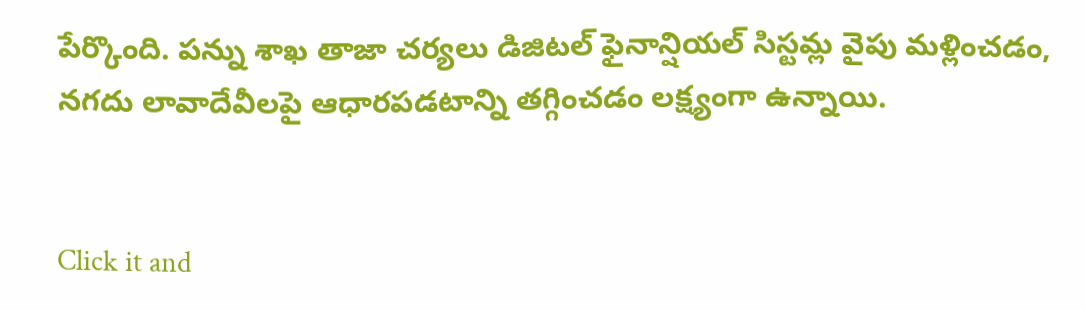పేర్కొంది. పన్ను శాఖ తాజా చర్యలు డిజిటల్ ఫైనాన్షియల్ సిస్టమ్ల వైపు మళ్లించడం, నగదు లావాదేవీలపై ఆధారపడటాన్ని తగ్గించడం లక్ష్యంగా ఉన్నాయి.


Click it and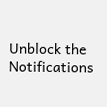Unblock the Notifications